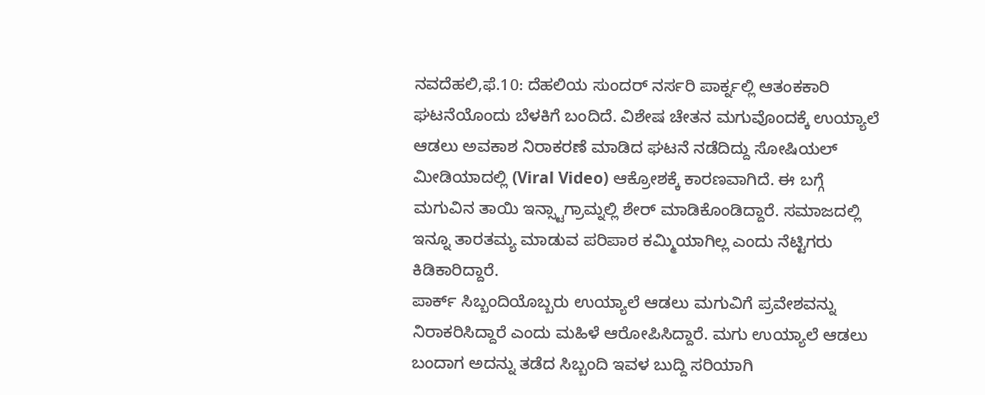ನವದೆಹಲಿ,ಫೆ.10: ದೆಹಲಿಯ ಸುಂದರ್ ನರ್ಸರಿ ಪಾರ್ಕ್ನಲ್ಲಿ ಆತಂಕಕಾರಿ ಘಟನೆಯೊಂದು ಬೆಳಕಿಗೆ ಬಂದಿದೆ. ವಿಶೇಷ ಚೇತನ ಮಗುವೊಂದಕ್ಕೆ ಉಯ್ಯಾಲೆ ಆಡಲು ಅವಕಾಶ ನಿರಾಕರಣೆ ಮಾಡಿದ ಘಟನೆ ನಡೆದಿದ್ದು ಸೋಷಿಯಲ್ ಮೀಡಿಯಾದಲ್ಲಿ (Viral Video) ಆಕ್ರೋಶಕ್ಕೆ ಕಾರಣವಾಗಿದೆ. ಈ ಬಗ್ಗೆ ಮಗುವಿನ ತಾಯಿ ಇನ್ಸ್ಟಾಗ್ರಾಮ್ನಲ್ಲಿ ಶೇರ್ ಮಾಡಿಕೊಂಡಿದ್ದಾರೆ. ಸಮಾಜದಲ್ಲಿ ಇನ್ನೂ ತಾರತಮ್ಯ ಮಾಡುವ ಪರಿಪಾಠ ಕಮ್ಮಿಯಾಗಿಲ್ಲ ಎಂದು ನೆಟ್ಟಿಗರು ಕಿಡಿಕಾರಿದ್ದಾರೆ.
ಪಾರ್ಕ್ ಸಿಬ್ಬಂದಿಯೊಬ್ಬರು ಉಯ್ಯಾಲೆ ಆಡಲು ಮಗುವಿಗೆ ಪ್ರವೇಶವನ್ನು ನಿರಾಕರಿಸಿದ್ದಾರೆ ಎಂದು ಮಹಿಳೆ ಆರೋಪಿಸಿದ್ದಾರೆ. ಮಗು ಉಯ್ಯಾಲೆ ಆಡಲು ಬಂದಾಗ ಅದನ್ನು ತಡೆದ ಸಿಬ್ಬಂದಿ ಇವಳ ಬುದ್ದಿ ಸರಿಯಾಗಿ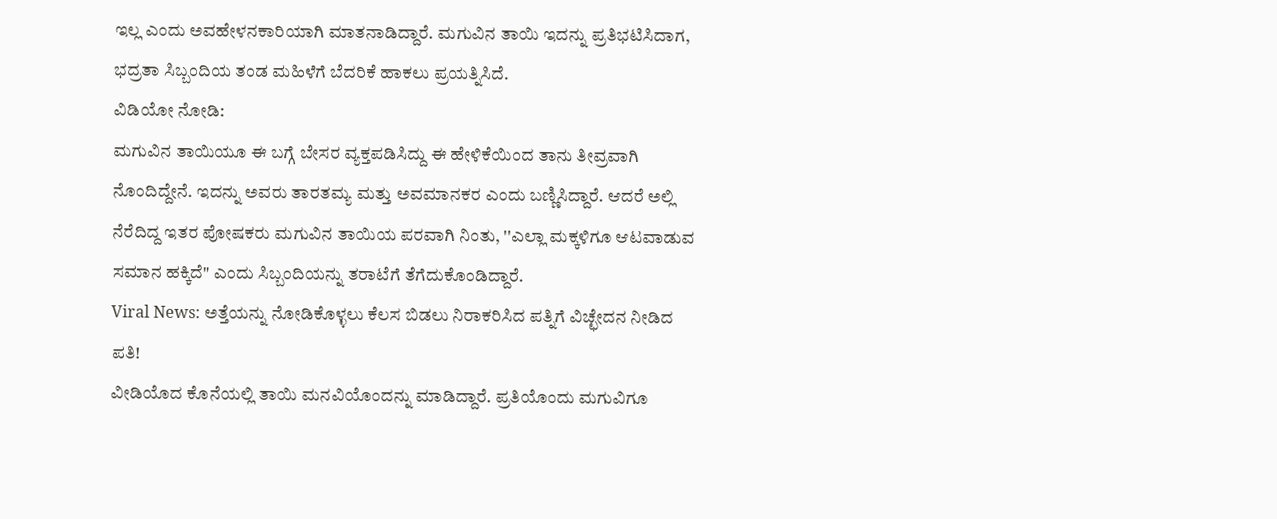ಇಲ್ಲ ಎಂದು ಅವಹೇಳನಕಾರಿಯಾಗಿ ಮಾತನಾಡಿದ್ದಾರೆ. ಮಗುವಿನ ತಾಯಿ ಇದನ್ನು ಪ್ರತಿಭಟಿಸಿದಾಗ, ಭದ್ರತಾ ಸಿಬ್ಬಂದಿಯ ತಂಡ ಮಹಿಳೆಗೆ ಬೆದರಿಕೆ ಹಾಕಲು ಪ್ರಯತ್ನಿಸಿದೆ.
ವಿಡಿಯೋ ನೋಡಿ:
ಮಗುವಿನ ತಾಯಿಯೂ ಈ ಬಗ್ಗೆ ಬೇಸರ ವ್ಯಕ್ತಪಡಿಸಿದ್ದು ಈ ಹೇಳಿಕೆಯಿಂದ ತಾನು ತೀವ್ರವಾಗಿ ನೊಂದಿದ್ದೇನೆ. ಇದನ್ನು ಅವರು ತಾರತಮ್ಯ ಮತ್ತು ಅವಮಾನಕರ ಎಂದು ಬಣ್ಣಿಸಿದ್ದಾರೆ. ಆದರೆ ಅಲ್ಲಿ ನೆರೆದಿದ್ದ ಇತರ ಪೋಷಕರು ಮಗುವಿನ ತಾಯಿಯ ಪರವಾಗಿ ನಿಂತು, ''ಎಲ್ಲಾ ಮಕ್ಕಳಿಗೂ ಆಟವಾಡುವ ಸಮಾನ ಹಕ್ಕಿದೆ" ಎಂದು ಸಿಬ್ಬಂದಿಯನ್ನು ತರಾಟೆಗೆ ತೆಗೆದುಕೊಂಡಿದ್ದಾರೆ.
Viral News: ಅತ್ತೆಯನ್ನು ನೋಡಿಕೊಳ್ಳಲು ಕೆಲಸ ಬಿಡಲು ನಿರಾಕರಿಸಿದ ಪತ್ನಿಗೆ ವಿಚ್ಛೇದನ ನೀಡಿದ ಪತಿ!
ವೀಡಿಯೊದ ಕೊನೆಯಲ್ಲಿ ತಾಯಿ ಮನವಿಯೊಂದನ್ನು ಮಾಡಿದ್ದಾರೆ. ಪ್ರತಿಯೊಂದು ಮಗುವಿಗೂ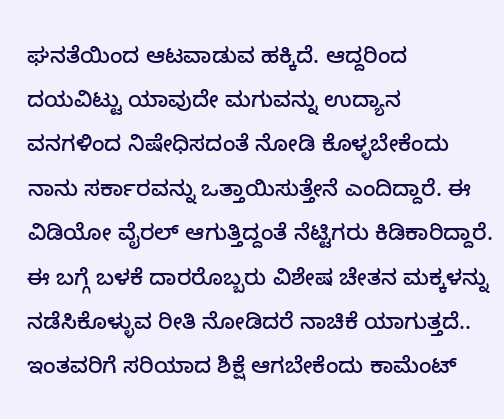ಘನತೆಯಿಂದ ಆಟವಾಡುವ ಹಕ್ಕಿದೆ. ಆದ್ದರಿಂದ ದಯವಿಟ್ಟು ಯಾವುದೇ ಮಗುವನ್ನು ಉದ್ಯಾನ ವನಗಳಿಂದ ನಿಷೇಧಿಸದಂತೆ ನೋಡಿ ಕೊಳ್ಳಬೇಕೆಂದು ನಾನು ಸರ್ಕಾರವನ್ನು ಒತ್ತಾಯಿಸುತ್ತೇನೆ ಎಂದಿದ್ದಾರೆ. ಈ ವಿಡಿಯೋ ವೈರಲ್ ಆಗುತ್ತಿದ್ದಂತೆ ನೆಟ್ಟಿಗರು ಕಿಡಿಕಾರಿದ್ದಾರೆ. ಈ ಬಗ್ಗೆ ಬಳಕೆ ದಾರರೊಬ್ಬರು ವಿಶೇಷ ಚೇತನ ಮಕ್ಕಳನ್ನು ನಡೆಸಿಕೊಳ್ಳುವ ರೀತಿ ನೋಡಿದರೆ ನಾಚಿಕೆ ಯಾಗುತ್ತದೆ.. ಇಂತವರಿಗೆ ಸರಿಯಾದ ಶಿಕ್ಷೆ ಆಗಬೇಕೆಂದು ಕಾಮೆಂಟ್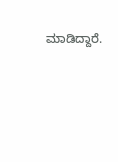ಮಾಡಿದ್ದಾರೆ.